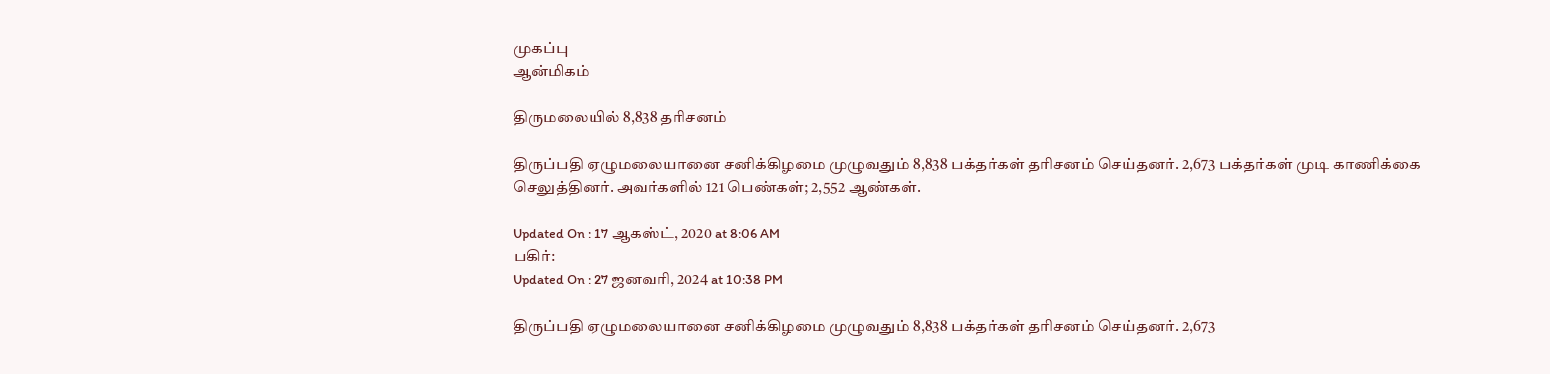முகப்பு
ஆன்மிகம்

திருமலையில் 8,838 தரிசனம்

திருப்பதி ஏழுமலையானை சனிக்கிழமை முழுவதும் 8,838 பக்தர்கள் தரிசனம் செய்தனர். 2,673 பக்தர்கள் முடி காணிக்கை செலுத்தினர். அவர்களில் 121 பெண்கள்; 2,552 ஆண்கள்.

Updated On : 17 ஆகஸ்ட், 2020 at 8:06 AM
பகிர்:
Updated On : 27 ஜனவரி, 2024 at 10:38 PM

திருப்பதி ஏழுமலையானை சனிக்கிழமை முழுவதும் 8,838 பக்தர்கள் தரிசனம் செய்தனர். 2,673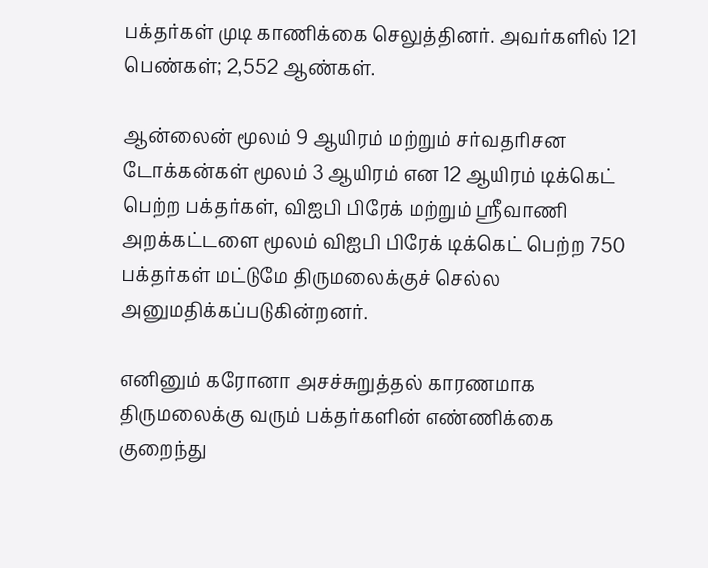பக்தர்கள் முடி காணிக்கை செலுத்தினர். அவர்களில் 121 பெண்கள்; 2,552 ஆண்கள்.

ஆன்லைன் மூலம் 9 ஆயிரம் மற்றும் சர்வதரிசன டோக்கன்கள் மூலம் 3 ஆயிரம் என 12 ஆயிரம் டிக்கெட் பெற்ற பக்தர்கள், விஐபி பிரேக் மற்றும் ஸ்ரீவாணி அறக்கட்டளை மூலம் விஐபி பிரேக் டிக்கெட் பெற்ற 750 பக்தர்கள் மட்டுமே திருமலைக்குச் செல்ல அனுமதிக்கப்படுகின்றனர்.

எனினும் கரோனா அசச்சுறுத்தல் காரணமாக திருமலைக்கு வரும் பக்தர்களின் எண்ணிக்கை குறைந்து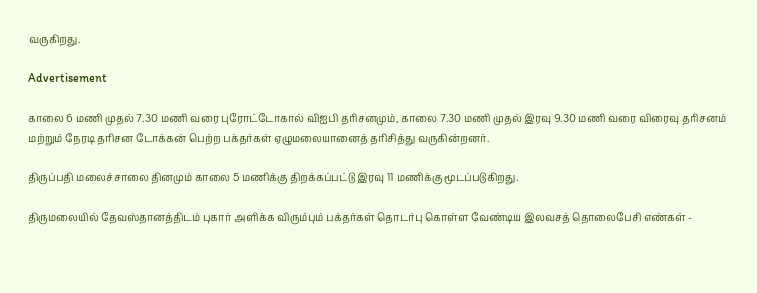வருகிறது.

Advertisement

காலை 6 மணி முதல் 7.30 மணி வரை புரோட்டோகால் விஐபி தரிசனமும், காலை 7.30 மணி முதல் இரவு 9.30 மணி வரை விரைவு தரிசனம் மற்றும் நேரடி தரிசன டோக்கன் பெற்ற பக்தர்கள் ஏழுமலையானைத் தரிசித்து வருகின்றனர்.

திருப்பதி மலைச்சாலை தினமும் காலை 5 மணிக்கு திறக்கப்பட்டு இரவு 11 மணிக்கு மூடப்படுகிறது.

திருமலையில் தேவஸ்தானத்திடம் புகார் அளிக்க விரும்பும் பக்தர்கள் தொடர்பு கொள்ள வேண்டிய இலவசத் தொலைபேசி எண்கள் -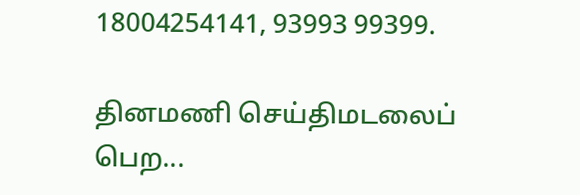18004254141, 93993 99399.

தினமணி செய்திமடலைப் பெற...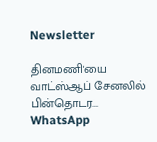Newsletter

தினமணி'யை வாட்ஸ்ஆப் சேனலில் பின்தொடர... WhatsApp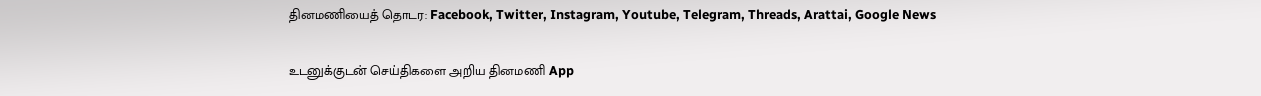தினமணியைத் தொடர: Facebook, Twitter, Instagram, Youtube, Telegram, Threads, Arattai, Google News

உடனுக்குடன் செய்திகளை அறிய தினமணி App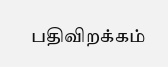பதிவிறக்கம்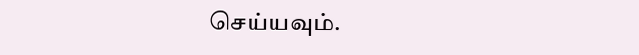செய்யவும்.